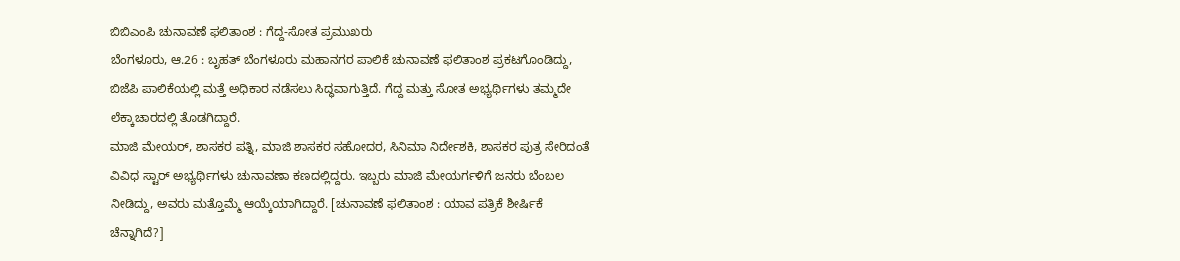ಬಿಬಿಎಂಪಿ ಚುನಾವಣೆ ಫಲಿತಾಂಶ : ಗೆದ್ದ-ಸೋತ ಪ್ರಮುಖರು
ಬೆಂಗಳೂರು, ಆ.26 : ಬೃಹತ್ ಬೆಂಗಳೂರು ಮಹಾನಗರ ಪಾಲಿಕೆ ಚುನಾವಣೆ ಫಲಿತಾಂಶ ಪ್ರಕಟಗೊಂಡಿದ್ದು, ಬಿಜೆಪಿ ಪಾಲಿಕೆಯಲ್ಲಿ ಮತ್ತೆ ಅಧಿಕಾರ ನಡೆಸಲು ಸಿದ್ಧವಾಗುತ್ತಿದೆ. ಗೆದ್ದ ಮತ್ತು ಸೋತ ಅಭ್ಯರ್ಥಿಗಳು ತಮ್ಮದೇ ಲೆಕ್ಕಾಚಾರದಲ್ಲಿ ತೊಡಗಿದ್ದಾರೆ.
ಮಾಜಿ ಮೇಯರ್, ಶಾಸಕರ ಪತ್ನಿ, ಮಾಜಿ ಶಾಸಕರ ಸಹೋದರ, ಸಿನಿಮಾ ನಿರ್ದೇಶಕಿ, ಶಾಸಕರ ಪುತ್ರ ಸೇರಿದಂತೆ ವಿವಿಧ ಸ್ಟಾರ್ ಅಭ್ಯರ್ಥಿಗಳು ಚುನಾವಣಾ ಕಣದಲ್ಲಿದ್ದರು. ಇಬ್ಬರು ಮಾಜಿ ಮೇಯರ್ಗಳಿಗೆ ಜನರು ಬೆಂಬಲ ನೀಡಿದ್ದು, ಅವರು ಮತ್ತೊಮ್ಮೆ ಆಯ್ಕೆಯಾಗಿದ್ದಾರೆ. [ಚುನಾವಣೆ ಫಲಿತಾಂಶ : ಯಾವ ಪತ್ರಿಕೆ ಶೀರ್ಷಿಕೆ ಚೆನ್ನಾಗಿದೆ?]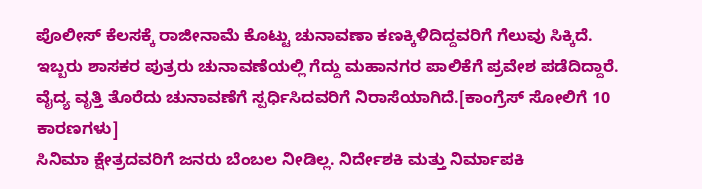ಪೊಲೀಸ್ ಕೆಲಸಕ್ಕೆ ರಾಜೀನಾಮೆ ಕೊಟ್ಟು ಚುನಾವಣಾ ಕಣಕ್ಕಿಳಿದಿದ್ದವರಿಗೆ ಗೆಲುವು ಸಿಕ್ಕಿದೆ. ಇಬ್ಬರು ಶಾಸಕರ ಪುತ್ರರು ಚುನಾವಣೆಯಲ್ಲಿ ಗೆದ್ದು ಮಹಾನಗರ ಪಾಲಿಕೆಗೆ ಪ್ರವೇಶ ಪಡೆದಿದ್ದಾರೆ. ವೈದ್ಯ ವೃತ್ತಿ ತೊರೆದು ಚುನಾವಣೆಗೆ ಸ್ಪರ್ಧಿಸಿದವರಿಗೆ ನಿರಾಸೆಯಾಗಿದೆ.[ಕಾಂಗ್ರೆಸ್ ಸೋಲಿಗೆ 10 ಕಾರಣಗಳು]
ಸಿನಿಮಾ ಕ್ಷೇತ್ರದವರಿಗೆ ಜನರು ಬೆಂಬಲ ನೀಡಿಲ್ಲ. ನಿರ್ದೇಶಕಿ ಮತ್ತು ನಿರ್ಮಾಪಕಿ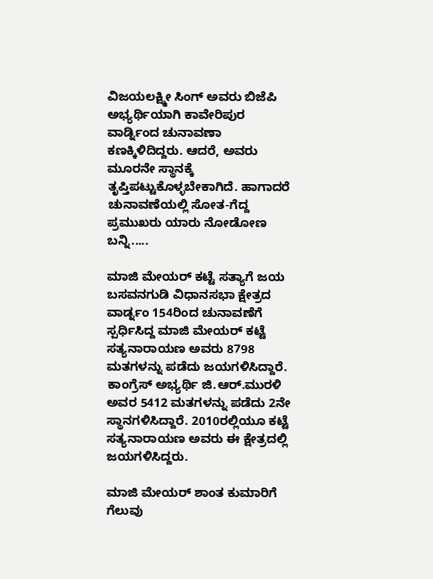ವಿಜಯಲಕ್ಷ್ಮೀ ಸಿಂಗ್ ಅವರು ಬಿಜೆಪಿ ಅಭ್ಯರ್ಥಿಯಾಗಿ ಕಾವೇರಿಪುರ ವಾರ್ಡ್ನಿಂದ ಚುನಾವಣಾ ಕಣಕ್ಕಿಳಿದಿದ್ದರು. ಆದರೆ, ಅವರು ಮೂರನೇ ಸ್ಥಾನಕ್ಕೆ ತೃಪ್ತಿಪಟ್ಟುಕೊಳ್ಳಬೇಕಾಗಿದೆ. ಹಾಗಾದರೆ ಚುನಾವಣೆಯಲ್ಲಿ ಸೋತ-ಗೆದ್ದ ಪ್ರಮುಖರು ಯಾರು ನೋಡೋಣ ಬನ್ನಿ.....

ಮಾಜಿ ಮೇಯರ್ ಕಟ್ಟೆ ಸತ್ಯಾಗೆ ಜಯ
ಬಸವನಗುಡಿ ವಿಧಾನಸಭಾ ಕ್ಷೇತ್ರದ ವಾರ್ಡ್ನಂ 154ರಿಂದ ಚುನಾವಣೆಗೆ ಸ್ಪರ್ಧಿಸಿದ್ದ ಮಾಜಿ ಮೇಯರ್ ಕಟ್ಟೆ ಸತ್ಯನಾರಾಯಣ ಅವರು 8798 ಮತಗಳನ್ನು ಪಡೆದು ಜಯಗಳಿಸಿದ್ದಾರೆ. ಕಾಂಗ್ರೆಸ್ ಅಭ್ಯರ್ಥಿ ಜಿ.ಆರ್.ಮುರಳಿ ಅವರ 5412 ಮತಗಳನ್ನು ಪಡೆದು 2ನೇ ಸ್ಥಾನಗಳಿಸಿದ್ದಾರೆ. 2010ರಲ್ಲಿಯೂ ಕಟ್ಟೆ ಸತ್ಯನಾರಾಯಣ ಅವರು ಈ ಕ್ಷೇತ್ರದಲ್ಲಿ ಜಯಗಳಿಸಿದ್ದರು.

ಮಾಜಿ ಮೇಯರ್ ಶಾಂತ ಕುಮಾರಿಗೆ ಗೆಲುವು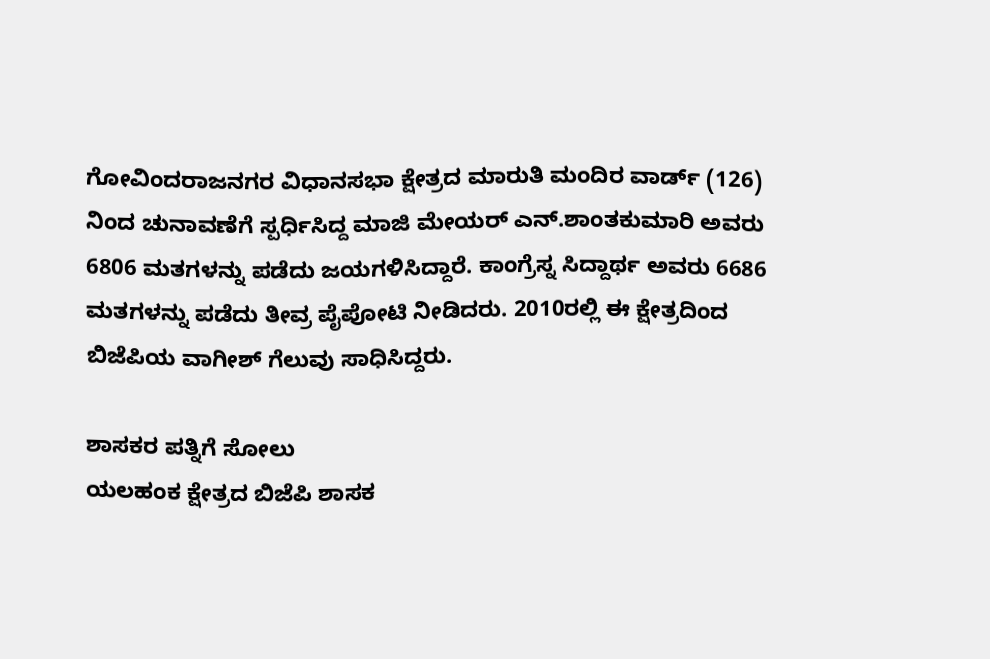ಗೋವಿಂದರಾಜನಗರ ವಿಧಾನಸಭಾ ಕ್ಷೇತ್ರದ ಮಾರುತಿ ಮಂದಿರ ವಾರ್ಡ್ (126) ನಿಂದ ಚುನಾವಣೆಗೆ ಸ್ಪರ್ಧಿಸಿದ್ದ ಮಾಜಿ ಮೇಯರ್ ಎನ್.ಶಾಂತಕುಮಾರಿ ಅವರು 6806 ಮತಗಳನ್ನು ಪಡೆದು ಜಯಗಳಿಸಿದ್ದಾರೆ. ಕಾಂಗ್ರೆಸ್ನ ಸಿದ್ದಾರ್ಥ ಅವರು 6686 ಮತಗಳನ್ನು ಪಡೆದು ತೀವ್ರ ಪೈಪೋಟಿ ನೀಡಿದರು. 2010ರಲ್ಲಿ ಈ ಕ್ಷೇತ್ರದಿಂದ ಬಿಜೆಪಿಯ ವಾಗೀಶ್ ಗೆಲುವು ಸಾಧಿಸಿದ್ದರು.

ಶಾಸಕರ ಪತ್ನಿಗೆ ಸೋಲು
ಯಲಹಂಕ ಕ್ಷೇತ್ರದ ಬಿಜೆಪಿ ಶಾಸಕ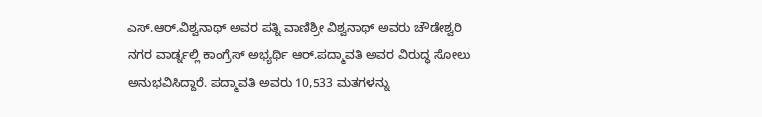ಎಸ್.ಆರ್.ವಿಶ್ವನಾಥ್ ಅವರ ಪತ್ನಿ ವಾಣಿಶ್ರೀ ವಿಶ್ವನಾಥ್ ಅವರು ಚೌಡೇಶ್ವರಿ ನಗರ ವಾರ್ಡ್ನಲ್ಲಿ ಕಾಂಗ್ರೆಸ್ ಅಭ್ಯರ್ಥಿ ಆರ್.ಪದ್ಮಾವತಿ ಅವರ ವಿರುದ್ಧ ಸೋಲು ಅನುಭವಿಸಿದ್ದಾರೆ. ಪದ್ಮಾವತಿ ಅವರು 10,533 ಮತಗಳನ್ನು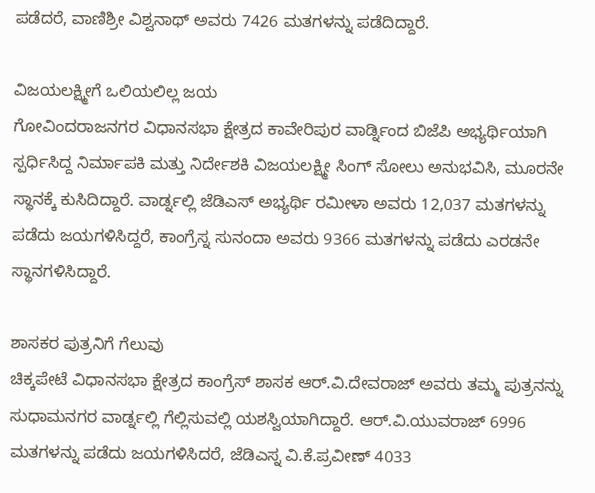ಪಡೆದರೆ, ವಾಣಿಶ್ರೀ ವಿಶ್ವನಾಥ್ ಅವರು 7426 ಮತಗಳನ್ನು ಪಡೆದಿದ್ದಾರೆ.

ವಿಜಯಲಕ್ಷ್ಮೀಗೆ ಒಲಿಯಲಿಲ್ಲ ಜಯ
ಗೋವಿಂದರಾಜನಗರ ವಿಧಾನಸಭಾ ಕ್ಷೇತ್ರದ ಕಾವೇರಿಪುರ ವಾರ್ಡ್ನಿಂದ ಬಿಜೆಪಿ ಅಭ್ಯರ್ಥಿಯಾಗಿ ಸ್ಪರ್ಧಿಸಿದ್ದ ನಿರ್ಮಾಪಕಿ ಮತ್ತು ನಿರ್ದೇಶಕಿ ವಿಜಯಲಕ್ಷ್ಮೀ ಸಿಂಗ್ ಸೋಲು ಅನುಭವಿಸಿ, ಮೂರನೇ ಸ್ಥಾನಕ್ಕೆ ಕುಸಿದಿದ್ದಾರೆ. ವಾರ್ಡ್ನಲ್ಲಿ ಜೆಡಿಎಸ್ ಅಭ್ಯರ್ಥಿ ರಮೀಳಾ ಅವರು 12,037 ಮತಗಳನ್ನು ಪಡೆದು ಜಯಗಳಿಸಿದ್ದರೆ, ಕಾಂಗ್ರೆಸ್ನ ಸುನಂದಾ ಅವರು 9366 ಮತಗಳನ್ನು ಪಡೆದು ಎರಡನೇ ಸ್ಥಾನಗಳಿಸಿದ್ದಾರೆ.

ಶಾಸಕರ ಪುತ್ರನಿಗೆ ಗೆಲುವು
ಚಿಕ್ಕಪೇಟೆ ವಿಧಾನಸಭಾ ಕ್ಷೇತ್ರದ ಕಾಂಗ್ರೆಸ್ ಶಾಸಕ ಆರ್.ವಿ.ದೇವರಾಜ್ ಅವರು ತಮ್ಮ ಪುತ್ರನನ್ನು ಸುಧಾಮನಗರ ವಾರ್ಡ್ನಲ್ಲಿ ಗೆಲ್ಲಿಸುವಲ್ಲಿ ಯಶಸ್ವಿಯಾಗಿದ್ದಾರೆ. ಆರ್.ವಿ.ಯುವರಾಜ್ 6996 ಮತಗಳನ್ನು ಪಡೆದು ಜಯಗಳಿಸಿದರೆ, ಜೆಡಿಎಸ್ನ ವಿ.ಕೆ.ಪ್ರವೀಣ್ 4033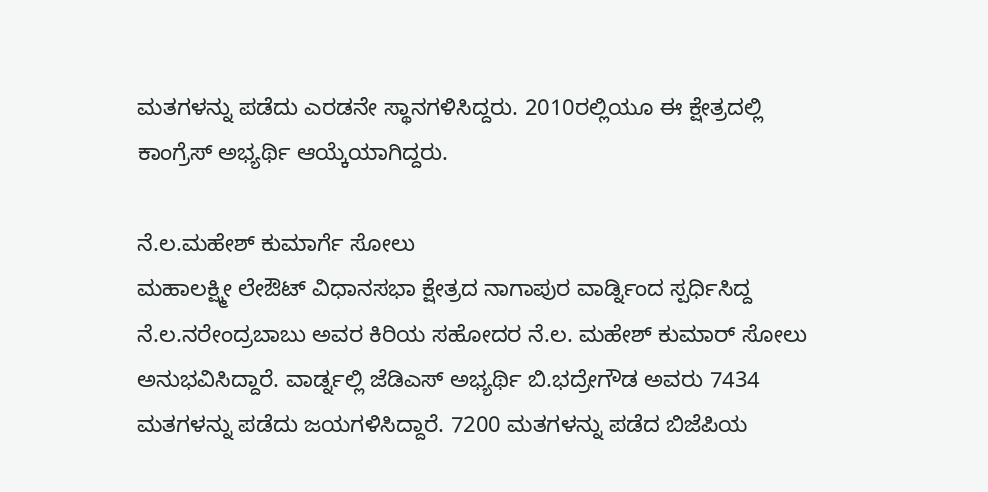ಮತಗಳನ್ನು ಪಡೆದು ಎರಡನೇ ಸ್ಥಾನಗಳಿಸಿದ್ದರು. 2010ರಲ್ಲಿಯೂ ಈ ಕ್ಷೇತ್ರದಲ್ಲಿ ಕಾಂಗ್ರೆಸ್ ಅಭ್ಯರ್ಥಿ ಆಯ್ಕೆಯಾಗಿದ್ದರು.

ನೆ.ಲ.ಮಹೇಶ್ ಕುಮಾರ್ಗೆ ಸೋಲು
ಮಹಾಲಕ್ಷ್ಮೀ ಲೇಔಟ್ ವಿಧಾನಸಭಾ ಕ್ಷೇತ್ರದ ನಾಗಾಪುರ ವಾರ್ಡ್ನಿಂದ ಸ್ಪರ್ಧಿಸಿದ್ದ ನೆ.ಲ.ನರೇಂದ್ರಬಾಬು ಅವರ ಕಿರಿಯ ಸಹೋದರ ನೆ.ಲ. ಮಹೇಶ್ ಕುಮಾರ್ ಸೋಲು ಅನುಭವಿಸಿದ್ದಾರೆ. ವಾರ್ಡ್ನಲ್ಲಿ ಜೆಡಿಎಸ್ ಅಭ್ಯರ್ಥಿ ಬಿ.ಭದ್ರೇಗೌಡ ಅವರು 7434 ಮತಗಳನ್ನು ಪಡೆದು ಜಯಗಳಿಸಿದ್ದಾರೆ. 7200 ಮತಗಳನ್ನು ಪಡೆದ ಬಿಜೆಪಿಯ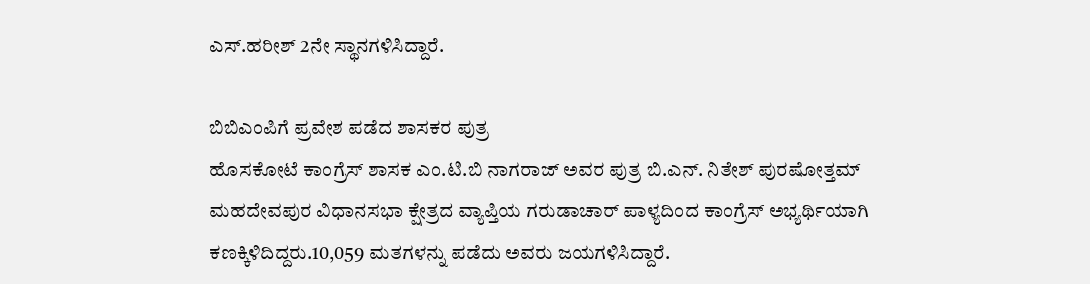ಎಸ್.ಹರೀಶ್ 2ನೇ ಸ್ಥಾನಗಳಿಸಿದ್ದಾರೆ.

ಬಿಬಿಎಂಪಿಗೆ ಪ್ರವೇಶ ಪಡೆದ ಶಾಸಕರ ಪುತ್ರ
ಹೊಸಕೋಟೆ ಕಾಂಗ್ರೆಸ್ ಶಾಸಕ ಎಂ.ಟಿ.ಬಿ ನಾಗರಾಜ್ ಅವರ ಪುತ್ರ ಬಿ.ಎನ್. ನಿತೇಶ್ ಪುರಷೋತ್ತಮ್ ಮಹದೇವಪುರ ವಿಧಾನಸಭಾ ಕ್ಷೇತ್ರದ ವ್ಯಾಪ್ತಿಯ ಗರುಡಾಚಾರ್ ಪಾಳ್ಯದಿಂದ ಕಾಂಗ್ರೆಸ್ ಅಭ್ಯರ್ಥಿಯಾಗಿ ಕಣಕ್ಕಿಳಿದಿದ್ದರು.10,059 ಮತಗಳನ್ನು ಪಡೆದು ಅವರು ಜಯಗಳಿಸಿದ್ದಾರೆ.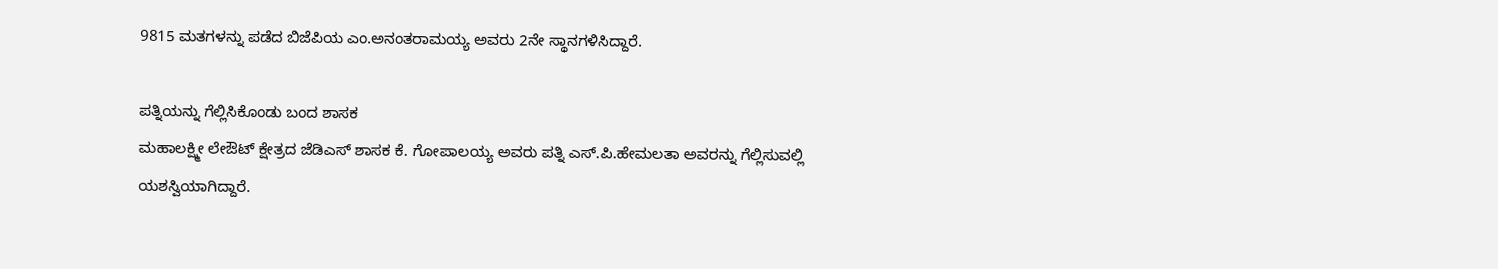9815 ಮತಗಳನ್ನು ಪಡೆದ ಬಿಜೆಪಿಯ ಎಂ.ಅನಂತರಾಮಯ್ಯ ಅವರು 2ನೇ ಸ್ಥಾನಗಳಿಸಿದ್ದಾರೆ.

ಪತ್ನಿಯನ್ನು ಗೆಲ್ಲಿಸಿಕೊಂಡು ಬಂದ ಶಾಸಕ
ಮಹಾಲಕ್ಷ್ಮೀ ಲೇಔಟ್ ಕ್ಷೇತ್ರದ ಜೆಡಿಎಸ್ ಶಾಸಕ ಕೆ. ಗೋಪಾಲಯ್ಯ ಅವರು ಪತ್ನಿ ಎಸ್.ಪಿ.ಹೇಮಲತಾ ಅವರನ್ನು ಗೆಲ್ಲಿಸುವಲ್ಲಿ ಯಶಸ್ವಿಯಾಗಿದ್ದಾರೆ.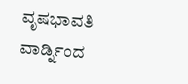ವೃಷಭಾವತಿ ವಾರ್ಡ್ನಿಂದ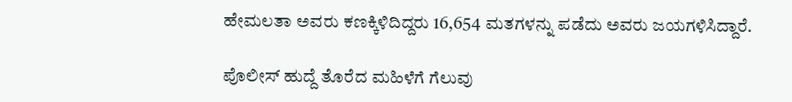ಹೇಮಲತಾ ಅವರು ಕಣಕ್ಕಿಳಿದಿದ್ದರು 16,654 ಮತಗಳನ್ನು ಪಡೆದು ಅವರು ಜಯಗಳಿಸಿದ್ದಾರೆ.

ಪೊಲೀಸ್ ಹುದ್ದೆ ತೊರೆದ ಮಹಿಳೆಗೆ ಗೆಲುವು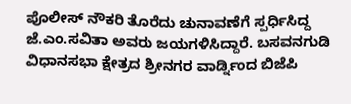ಪೊಲೀಸ್ ನೌಕರಿ ತೊರೆದು ಚುನಾವಣೆಗೆ ಸ್ಪರ್ಧಿಸಿದ್ದ ಜೆ.ಎಂ.ಸವಿತಾ ಅವರು ಜಯಗಳಿಸಿದ್ದಾರೆ. ಬಸವನಗುಡಿ ವಿಧಾನಸಭಾ ಕ್ಷೇತ್ರದ ಶ್ರೀನಗರ ವಾರ್ಡ್ನಿಂದ ಬಿಜೆಪಿ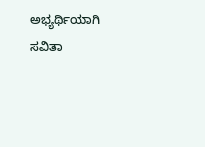ಅಭ್ಯರ್ಥಿಯಾಗಿ ಸವಿತಾ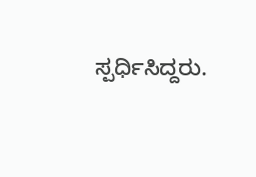ಸ್ಪರ್ಧಿಸಿದ್ದರು.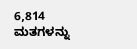6,814 ಮತಗಳನ್ನು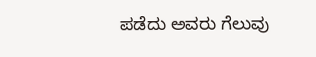ಪಡೆದು ಅವರು ಗೆಲುವು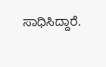ಸಾಧಿಸಿದ್ದಾರೆ.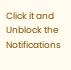Click it and Unblock the Notifications